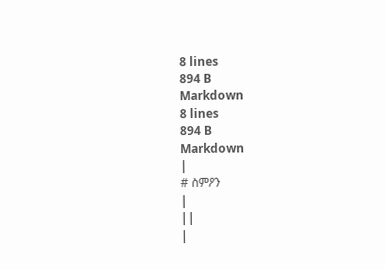8 lines
894 B
Markdown
8 lines
894 B
Markdown
|
# ስምዖን
|
||
|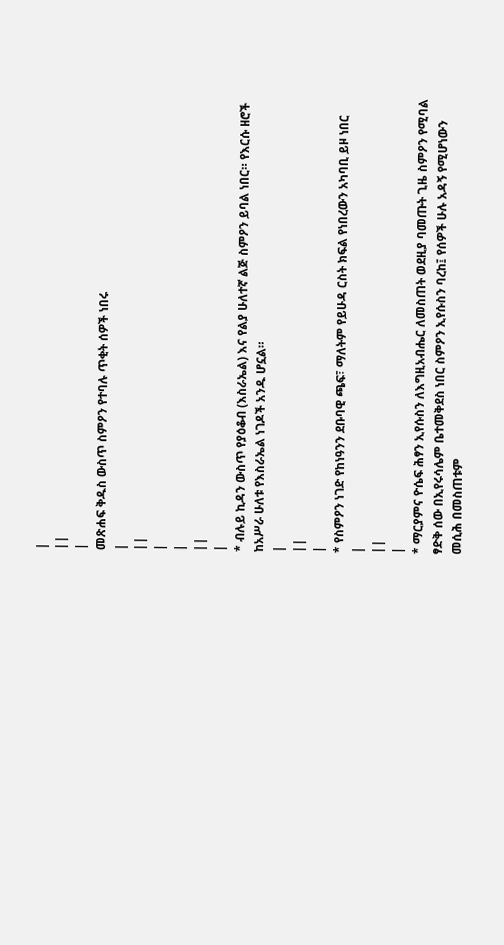|
||
|
መጽሐፍ ቅዱስ ውስጥ ስምዖን የተባሉ ጥቂት ሰዎች ነበሩ
|
||
|
|
||
|
* ብሉይ ኪዳን ውስጥ የያዕቆብ (እስራኤል) እና የልያ ሁለተኛ ልጅ ስምዖን ይባል ነበር። የእርሱ ዘሮች ከአሥራ ሁለቱ የእስራኤል ነገዶች አንዱ ሆኗል።
|
||
|
* የስምዖን ነገድ የከነዓንን ደቡባዊ ጫፍ፣ ማለትም የይሁዳ ርስት ክፍል የነበረውን አካባቢ ይዞ ነበር
|
||
|
* ማርያምና ዮሴፍ ሕፃን ኢየሱስን ለእግዚአብሔር ለመስጠት ወደዚያ ባመጡት ጊዜ ስምዖን የሚባል ፃድቅ ሰው በኢየሩሳሌም ቤተመቅደስ ነበር ስምዖን ኢየሱስን ባረከ፤ የሰዎች ሁሉ አዳኝ የሚሆነውን መሲሕ በመስጠቱም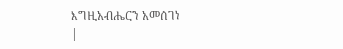እግዚአብሔርን አመሰገነ
|